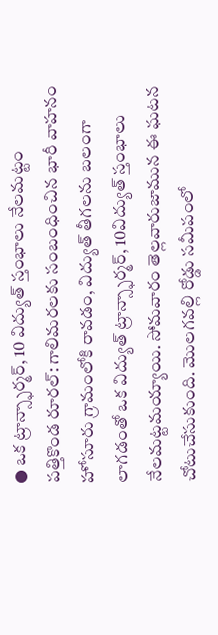● ఒక ట్రాన్స్ఫార్మర్, 10 విద్యుత్ స్తంభాలు నేలమట్టం
పత్తికొండ రూరల్: గాలిమరలకు సంబంధించిన భారీ వాహనం హోసూరు గ్రామంలోకి రావడం, విద్యుత్ తీగలను బలంగా లాగడంతో ఒక విద్యుత్ ట్రాన్స్ఫార్మర్, 10విద్యుత్ స్తంభాలు నేలమట్టమయ్యాయి. సోమవారం తెల్లవారుజామున ఈ ఘటన చోటుచేసుకుంది. మొలగవల్లి రోడ్డు సమీపంలో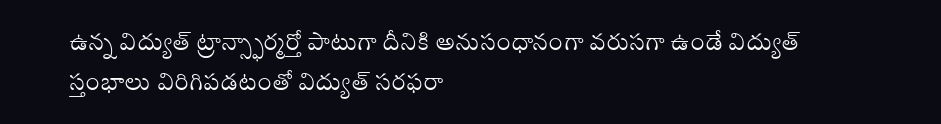ఉన్న విద్యుత్ ట్రాన్స్ఫార్మర్తో పాటుగా దీనికి అనుసంధానంగా వరుసగా ఉండే విద్యుత్ స్తంభాలు విరిగిపడటంతో విద్యుత్ సరఫరా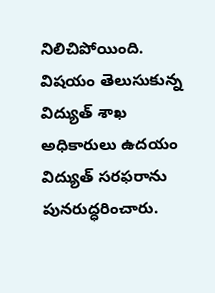నిలిచిపోయింది. విషయం తెలుసుకున్న విద్యుత్ శాఖ అధికారులు ఉదయం విద్యుత్ సరఫరాను పునరుద్ధరించారు.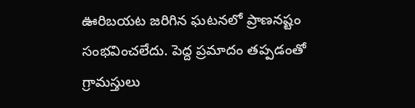ఊరిబయట జరిగిన ఘటనలో ప్రాణనష్టం సంభవించలేదు. పెద్ద ప్రమాదం తప్పడంతో గ్రామస్తులు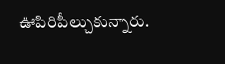ఊపిరిపీల్చుకున్నారు.